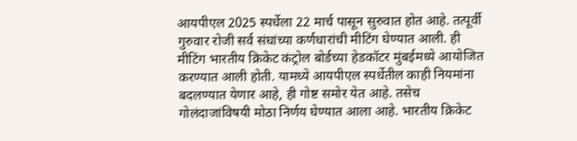आयपीएल 2025 स्पर्धेला 22 मार्च पासून सुरुवात होत आहे. तत्पूर्वी गुरुवार रोजी सर्व संघांच्या कर्णधारांची मीटिंग घेण्यात आली. ही मीटिंग भारतीय क्रिकेट कंट्रोल बोर्डच्या हेडकॉटर मुंबईमध्ये आयोजित करण्यात आली होती. यामध्ये आयपीएल स्पर्धेतील काही नियमांना बदलण्यात येणार आहे, ही गोष्ट समोर येत आहे. तसेच गोलंदाजांविषयी मोठा निर्णय घेण्यात आला आहे. भारतीय क्रिकेट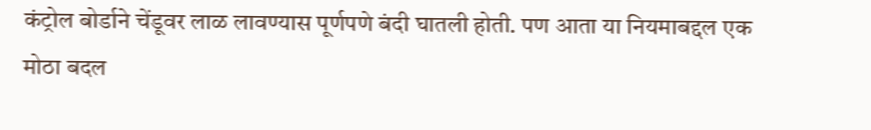कंट्रोल बोर्डाने चेंडूवर लाळ लावण्यास पूर्णपणे बंदी घातली होती. पण आता या नियमाबद्दल एक मोठा बदल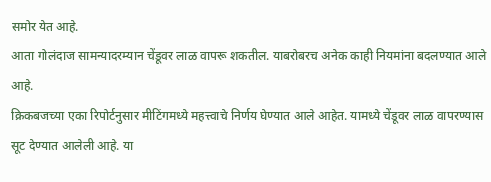समोर येत आहे.
आता गोलंदाज सामन्यादरम्यान चेंडूवर लाळ वापरू शकतील. याबरोबरच अनेक काही नियमांना बदलण्यात आले आहे.
क्रिकबजच्या एका रिपोर्टनुसार मीटिंगमध्ये महत्त्वाचे निर्णय घेण्यात आले आहेत. यामध्ये चेंडूवर लाळ वापरण्यास सूट देण्यात आलेली आहे. या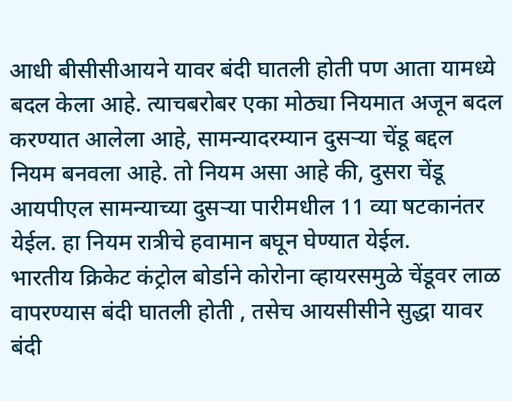आधी बीसीसीआयने यावर बंदी घातली होती पण आता यामध्ये बदल केला आहे. त्याचबरोबर एका मोठ्या नियमात अजून बदल करण्यात आलेला आहे, सामन्यादरम्यान दुसऱ्या चेंडू बद्दल नियम बनवला आहे. तो नियम असा आहे की, दुसरा चेंडू आयपीएल सामन्याच्या दुसऱ्या पारीमधील 11 व्या षटकानंतर येईल. हा नियम रात्रीचे हवामान बघून घेण्यात येईल.
भारतीय क्रिकेट कंट्रोल बोर्डाने कोरोना व्हायरसमुळे चेंडूवर लाळ वापरण्यास बंदी घातली होती , तसेच आयसीसीने सुद्धा यावर बंदी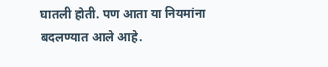घातली होती. पण आता या नियमांना बदलण्यात आले आहे.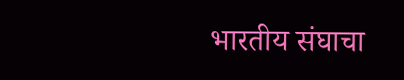भारतीय संघाचा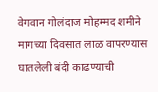वेगवान गोलंदाज मोहम्मद शमीने मागच्या दिवसात लाळ वापरण्यास घातलेली बंदी काढण्याची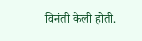विनंती केली होती.